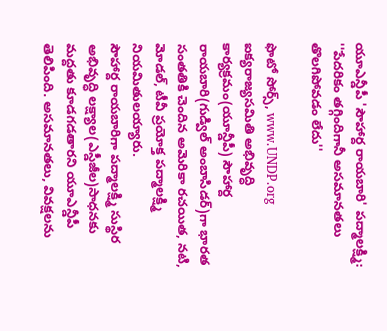యూఎన్డీపీ 'సౌహార్ద రాయబారి' పద్మాలక్ష్మి: ''పేదరికం తగ్గిందిగానీ అసమానతలు తొలగిపోవడం లేదు''

ఫొటో సోర్స్, www.UNDP.org
ఐక్యరాజ్యసమితి అభివృద్ధి కార్యక్రమం(యూన్డీపీ) సౌహార్ద రాయబారి(గుడ్విల్ అంబాసిడర్)గా భారత సంతతికి చెందిన అమెరికా రచయిత, నటి, మోడల్, టీవీ ప్రయోక్త పద్మాలక్ష్మి నియమితులయ్యారు.
సౌహార్ద రాయబారిగా పద్మాలక్ష్మి సుస్థిర అభివృద్ధి లక్ష్యాల(ఎస్డీజీల)సాధనకు మద్దతు కూడగడతారని యూఎన్డీపీ తెలిపింది. అసమానతలు, వివక్షలను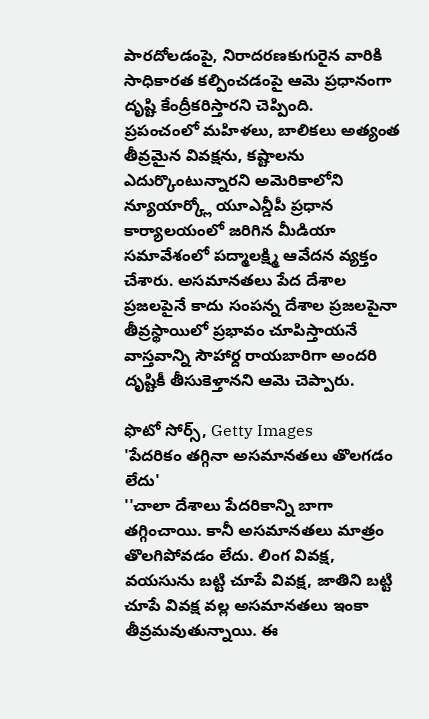పారదోలడంపై, నిరాదరణకుగురైన వారికి సాధికారత కల్పించడంపై ఆమె ప్రధానంగా దృష్టి కేంద్రీకరిస్తారని చెప్పింది.
ప్రపంచంలో మహిళలు, బాలికలు అత్యంత తీవ్రమైన వివక్షను, కష్టాలను ఎదుర్కొంటున్నారని అమెరికాలోని న్యూయార్క్లో యూఎన్డీపీ ప్రధాన కార్యాలయంలో జరిగిన మీడియా సమావేశంలో పద్మాలక్ష్మి ఆవేదన వ్యక్తం చేశారు. అసమానతలు పేద దేశాల ప్రజలపైనే కాదు సంపన్న దేశాల ప్రజలపైనా తీవ్రస్థాయిలో ప్రభావం చూపిస్తాయనే వాస్తవాన్ని సౌహార్ద రాయబారిగా అందరి దృష్టికీ తీసుకెళ్తానని ఆమె చెప్పారు.

ఫొటో సోర్స్, Getty Images
'పేదరికం తగ్గినా అసమానతలు తొలగడం లేదు'
''చాలా దేశాలు పేదరికాన్ని బాగా తగ్గించాయి. కానీ అసమానతలు మాత్రం తొలగిపోవడం లేదు. లింగ వివక్ష, వయసును బట్టి చూపే వివక్ష, జాతిని బట్టి చూపే వివక్ష వల్ల అసమానతలు ఇంకా తీవ్రమవుతున్నాయి. ఈ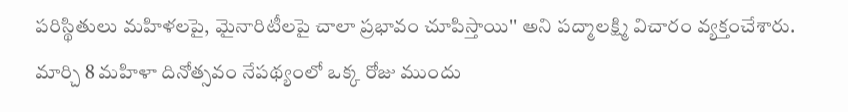పరిస్థితులు మహిళలపై, మైనారిటీలపై చాలా ప్రభావం చూపిస్తాయి'' అని పద్మాలక్ష్మి విచారం వ్యక్తంచేశారు.
మార్చి 8 మహిళా దినోత్సవం నేపథ్యంలో ఒక్క రోజు ముందు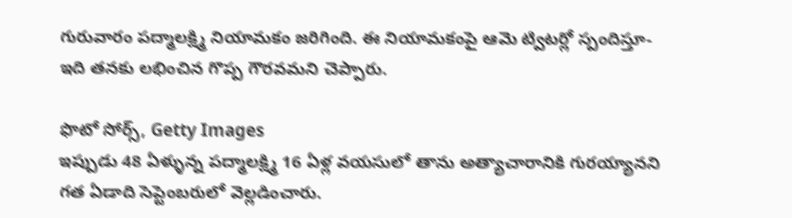గురువారం పద్మాలక్ష్మి నియామకం జరిగింది. ఈ నియామకంపై ఆమె ట్విటర్లో స్పందిస్తూ- ఇది తనకు లభించిన గొప్ప గౌరవమని చెప్పారు.

ఫొటో సోర్స్, Getty Images
ఇప్పుడు 48 ఏళ్ళున్న పద్మాలక్ష్మి 16 ఏళ్ల వయసులో తాను అత్యాచారానికి గురయ్యానని గత ఏడాది సెప్టెంబరులో వెల్లడించారు.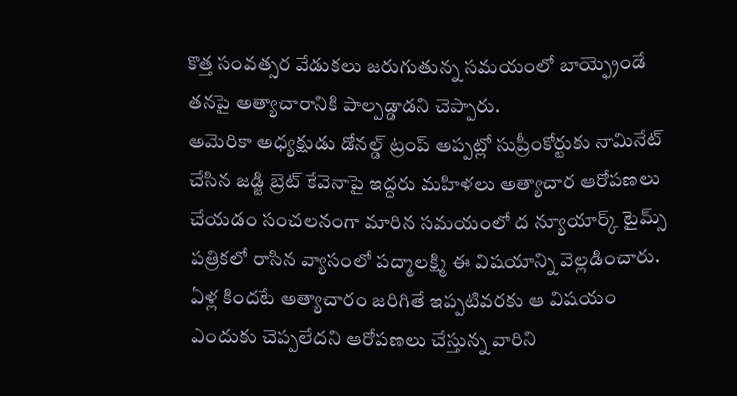కొత్త సంవత్సర వేడుకలు జరుగుతున్న సమయంలో బాయ్ఫ్రెండే తనపై అత్యాచారానికి పాల్పడ్డాడని చెప్పారు.
అమెరికా అధ్యక్షుడు డోనల్డ్ ట్రంప్ అప్పట్లో సుప్రీంకోర్టుకు నామినేట్ చేసిన జడ్జి బ్రెట్ కేవెనాపై ఇద్దరు మహిళలు అత్యాచార ఆరోపణలు చేయడం సంచలనంగా మారిన సమయంలో ద న్యూయార్క్ టైమ్స్ పత్రికలో రాసిన వ్యాసంలో పద్మాలక్ష్మి ఈ విషయాన్ని వెల్లడించారు.
ఏళ్ల కిందటే అత్యాచారం జరిగితే ఇప్పటివరకు ఆ విషయం ఎందుకు చెప్పలేదని ఆరోపణలు చేస్తున్న వారిని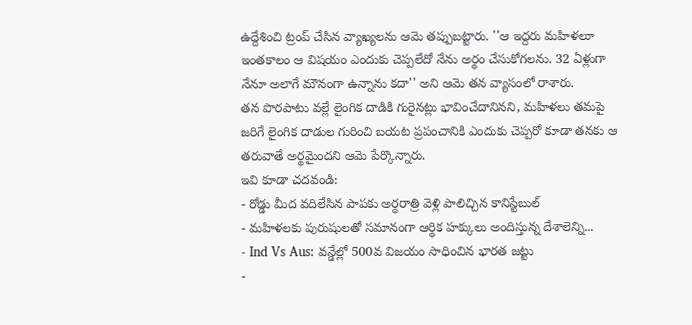ఉద్దేశించి ట్రంప్ చేసిన వ్యాఖ్యలను ఆమె తప్పుబట్టారు. ''ఆ ఇద్దరు మహిళలూ ఇంతకాలం ఆ విషయం ఎందుకు చెప్పలేదో నేను అర్థం చేసుకోగలను. 32 ఏళ్లుగా నేనూ అలాగే మౌనంగా ఉన్నాను కదా'' అని ఆమె తన వ్యాసంలో రాశారు.
తన పొరపాటు వల్లే లైంగిక దాడికి గురైనట్లు భావించేదానినని, మహిళలు తమపై జరిగే లైంగిక దాడుల గురించి బయట ప్రపంచానికి ఎందుకు చెప్పరో కూడా తనకు ఆ తరువాతే అర్థమైందని ఆమె పేర్కొన్నారు.
ఇవి కూడా చదవండి:
- రోడ్డు మీద వదిలేసిన పాపకు అర్ధరాత్రి వెళ్లి పాలిచ్చిన కానిస్టేబుల్
- మహిళలకు పురుషులతో సమానంగా ఆర్థిక హక్కులు అందిస్తున్న దేశాలెన్ని...
- Ind Vs Aus: వన్డేల్లో 500వ విజయం సాధించిన భారత జట్టు
-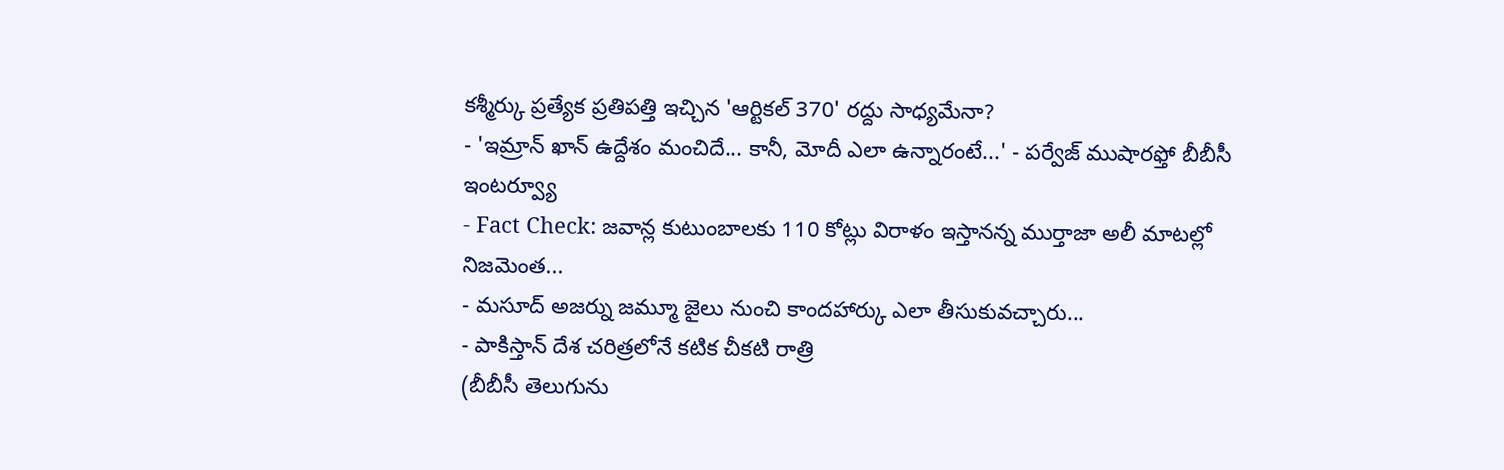కశ్మీర్కు ప్రత్యేక ప్రతిపత్తి ఇచ్చిన 'ఆర్టికల్ 370' రద్దు సాధ్యమేనా?
- 'ఇమ్రాన్ ఖాన్ ఉద్దేశం మంచిదే... కానీ, మోదీ ఎలా ఉన్నారంటే...' - పర్వేజ్ ముషారఫ్తో బీబీసీ ఇంటర్వ్యూ
- Fact Check: జవాన్ల కుటుంబాలకు 110 కోట్లు విరాళం ఇస్తానన్న ముర్తాజా అలీ మాటల్లో నిజమెంత...
- మసూద్ అజర్ను జమ్మూ జైలు నుంచి కాందహార్కు ఎలా తీసుకువచ్చారు...
- పాకిస్తాన్ దేశ చరిత్రలోనే కటిక చీకటి రాత్రి
(బీబీసీ తెలుగును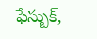ఫేస్బుక్,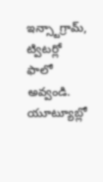ఇన్స్టాగ్రామ్, ట్విటర్లో ఫాలో అవ్వండి. యూట్యూబ్లో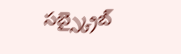సబ్స్క్రైబ్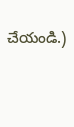చేయండి.)